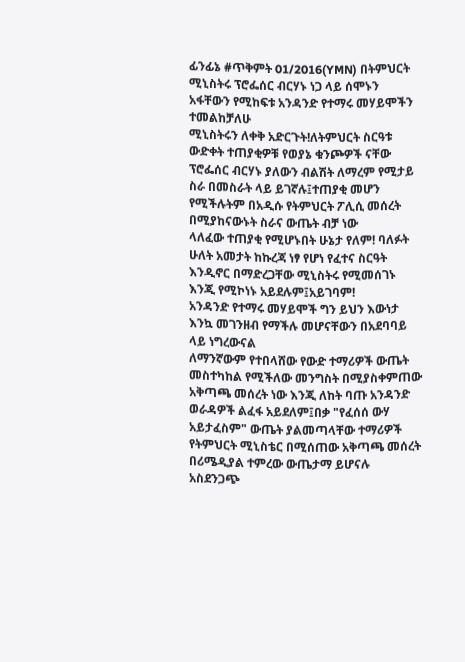ፊንፊኔ #ጥቅምት 01/2016(YMN) በትምህርት ሚኒስትሩ ፕሮፌሰር ብርሃኑ ነጋ ላይ ሰሞኑን አፋቸውን የሚከፍቱ አንዳንድ የተማሩ መሃይሞችን ተመልከቻለሁ
ሚኒስትሩን ለቀቅ አድርጉት!ለትምህርት ስርዓቱ ውድቀት ተጠያቂዎቹ የወያኔ ቁንጮዎች ናቸው
ፕሮፌሰር ብርሃኑ ያለውን ብልሽት ለማረም የሚታይ ስራ በመስራት ላይ ይገኛሉ፤ተጠያቂ መሆን የሚችሉትም በአዲሱ የትምህርት ፖሊሲ መሰረት በሚያከናውኑት ስራና ውጤት ብቻ ነው
ላለፈው ተጠያቂ የሚሆኑበት ሁኔታ የለም! ባለፉት ሁለት አመታት ከኩረጃ ነፃ የሆነ የፈተና ስርዓት እንዲኖር በማድረጋቸው ሚኒስትሩ የሚመሰገኑ እንጂ የሚኮነኑ አይደሉም፤አይገባም!
አንዳንድ የተማሩ መሃይሞች ግን ይህን እውነታ እንኳ መገንዘብ የማችሉ መሆናቸውን በአደባባይ ላይ ነግረውናል
ለማንኛውም የተበላሸው የውድ ተማሪዎች ውጤት መስተካከል የሚችለው መንግስት በሚያስቀምጠው አቅጣጫ መሰረት ነው እንጂ ለከት ባጡ አንዳንድ ወራዳዎች ልፈፋ አይደለም፤በቃ "የፈሰሰ ውሃ አይታፈስም" ውጤት ያልመጣላቸው ተማሪዎች የትምህርት ሚኒስቴር በሚሰጠው አቅጣጫ መሰረት በሪሜዲያል ተምረው ውጤታማ ይሆናሉ
አስደንጋጭ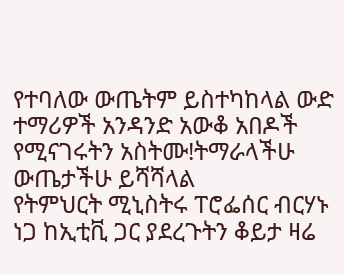የተባለው ውጤትም ይስተካከላል ውድ ተማሪዎች አንዳንድ አውቆ አበዶች የሚናገሩትን አስትሙ!ትማራላችሁ ውጤታችሁ ይሻሻላል
የትምህርት ሚኒስትሩ ፐሮፌሰር ብርሃኑ ነጋ ከኢቲቪ ጋር ያደረጉትን ቆይታ ዛሬ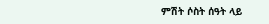ምሽት ሶስት ሰዓት ላይ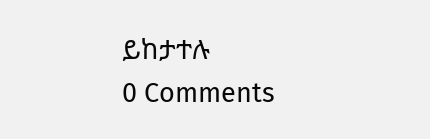ይከታተሉ
0 Comments